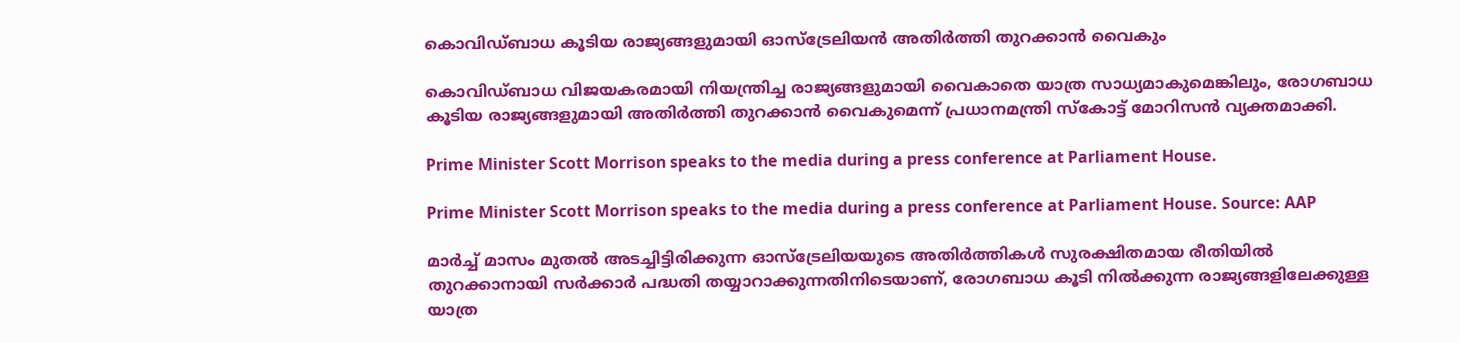കൊവിഡ്ബാധ കൂടിയ രാജ്യങ്ങളുമായി ഓസ്ട്രേലിയൻ അതിർത്തി തുറക്കാൻ വൈകും

കൊവിഡ്ബാധ വിജയകരമായി നിയന്ത്രിച്ച രാജ്യങ്ങളുമായി വൈകാതെ യാത്ര സാധ്യമാകുമെങ്കിലും, രോഗബാധ കൂടിയ രാജ്യങ്ങളുമായി അതിർത്തി തുറക്കാൻ വൈകുമെന്ന് പ്രധാനമന്ത്രി സ്കോട്ട് മോറിസൻ വ്യക്തമാക്കി.

Prime Minister Scott Morrison speaks to the media during a press conference at Parliament House.

Prime Minister Scott Morrison speaks to the media during a press conference at Parliament House. Source: AAP

മാർച്ച് മാസം മുതൽ അടച്ചിട്ടിരിക്കുന്ന ഓസ്ട്രേലിയയുടെ അതിർത്തികൾ സുരക്ഷിതമായ രീതിയിൽ തുറക്കാനായി സർക്കാർ പദ്ധതി തയ്യാറാക്കുന്നതിനിടെയാണ്, രോഗബാധ കൂടി നിൽക്കുന്ന രാജ്യങ്ങളിലേക്കുള്ള യാത്ര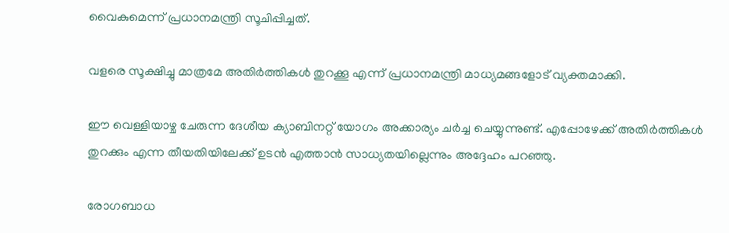വൈകുമെന്ന് പ്രധാനമന്ത്രി സൂചിപ്പിച്ചത്.

വളരെ സൂക്ഷിച്ചു മാത്രമേ അതിർത്തികൾ തുറക്കൂ എന്ന് പ്രധാനമന്ത്രി മാധ്യമങ്ങളോട് വ്യക്തമാക്കി.

ഈ വെള്ളിയാഴ്ച ചേരുന്ന ദേശീയ ക്യാബിനറ്റ് യോഗം അക്കാര്യം ചർച്ച ചെയ്യുന്നുണ്ട്. എപ്പോഴേക്ക് അതിർത്തികൾ തുറക്കും എന്ന തീയതിയിലേക്ക് ഉടൻ എത്താൻ സാധ്യതയില്ലെന്നും അദ്ദേഹം പറഞ്ഞു.

രോഗബാധ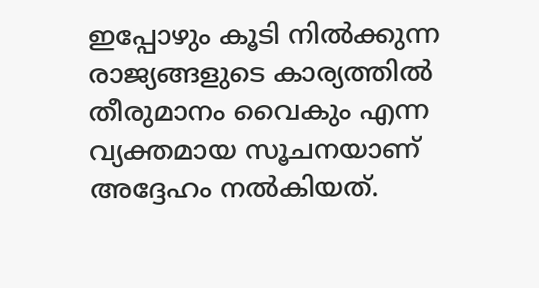ഇപ്പോഴും കൂടി നിൽക്കുന്ന രാജ്യങ്ങളുടെ കാര്യത്തിൽ തീരുമാനം വൈകും എന്ന വ്യക്തമായ സൂചനയാണ് അദ്ദേഹം നൽകിയത്.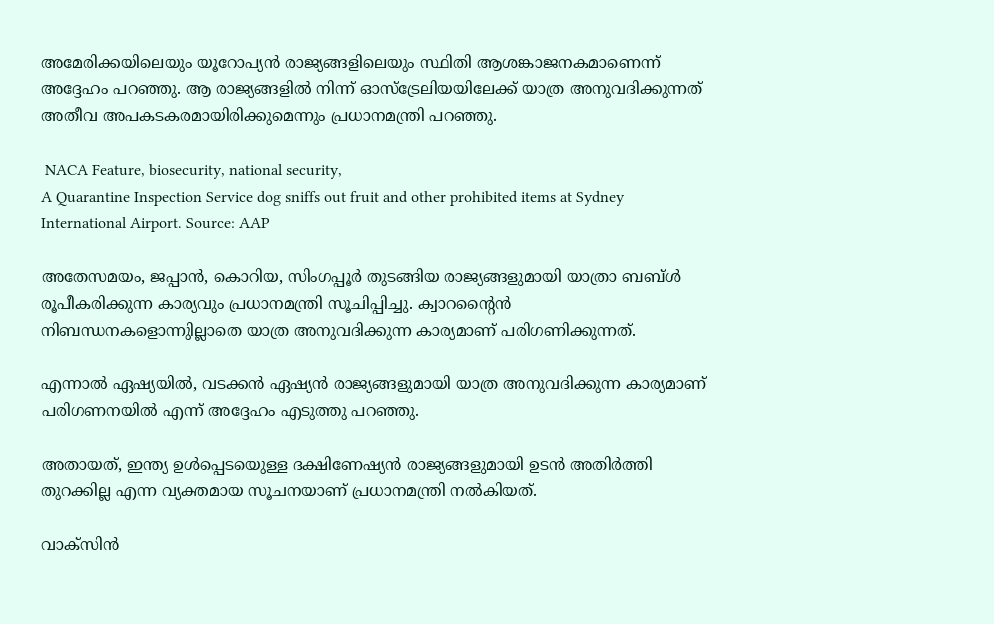അമേരിക്കയിലെയും യൂറോപ്യൻ രാജ്യങ്ങളിലെയും സ്ഥിതി ആശങ്കാജനകമാണെന്ന് അദ്ദേഹം പറഞ്ഞു. ആ രാജ്യങ്ങളിൽ നിന്ന് ഓസ്ട്രേലിയയിലേക്ക് യാത്ര അനുവദിക്കുന്നത് അതീവ അപകടകരമായിരിക്കുമെന്നും പ്രധാനമന്ത്രി പറഞ്ഞു.

 NACA Feature, biosecurity, national security,
A Quarantine Inspection Service dog sniffs out fruit and other prohibited items at Sydney International Airport. Source: AAP

അതേസമയം, ജപ്പാൻ, കൊറിയ, സിംഗപ്പൂർ തുടങ്ങിയ രാജ്യങ്ങളുമായി യാത്രാ ബബ്ൾ രൂപീകരിക്കുന്ന കാര്യവും പ്രധാനമന്ത്രി സൂചിപ്പിച്ചു. ക്വാറന്റൈൻ നിബന്ധനകളൊന്നുില്ലാതെ യാത്ര അനുവദിക്കുന്ന കാര്യമാണ് പരിഗണിക്കുന്നത്.

എന്നാൽ ഏഷ്യയിൽ, വടക്കൻ ഏഷ്യൻ രാജ്യങ്ങളുമായി യാത്ര അനുവദിക്കുന്ന കാര്യമാണ് പരിഗണനയിൽ എന്ന് അദ്ദേഹം എടുത്തു പറഞ്ഞു.

അതായത്, ഇന്ത്യ ഉൾപ്പെടയെുള്ള ദക്ഷിണേഷ്യൻ രാജ്യങ്ങളുമായി ഉടൻ അതിർത്തി തുറക്കില്ല എന്ന വ്യക്തമായ സൂചനയാണ് പ്രധാനമന്ത്രി നൽകിയത്.

വാക്സിൻ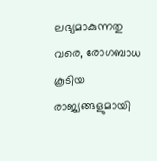ലഭ്യമാകുന്നതു വരെ, രോഗബാധ കൂടിയ രാജ്യങ്ങളുമായി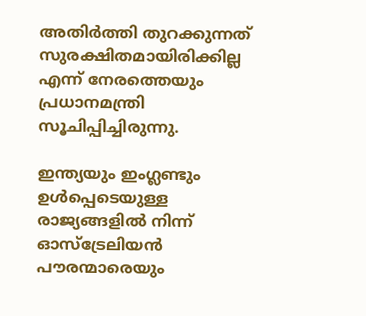അതിർത്തി തുറക്കുന്നത് സുരക്ഷിതമായിരിക്കില്ല എന്ന് നേരത്തെയും പ്രധാനമന്ത്രി സൂചിപ്പിച്ചിരുന്നു.

ഇന്ത്യയും ഇംഗ്ലണ്ടും ഉൾപ്പെടെയുള്ള രാജ്യങ്ങളിൽ നിന്ന് ഓസ്ട്രേലിയൻ പൗരന്മാരെയും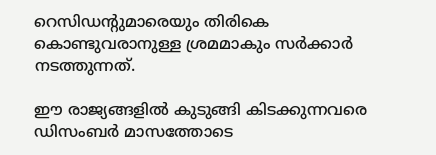റെസിഡന്റുമാരെയും തിരികെ കൊണ്ടുവരാനുള്ള ശ്രമമാകും സർക്കാർ നടത്തുന്നത്.

ഈ രാജ്യങ്ങളിൽ കുടുങ്ങി കിടക്കുന്നവരെ ഡിസംബർ മാസത്തോടെ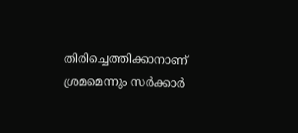തിരിച്ചെത്തിക്കാനാണ് ശ്രമമെന്നും സർക്കാർ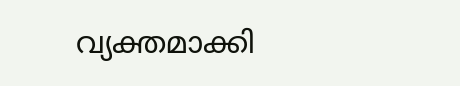വ്യക്തമാക്കി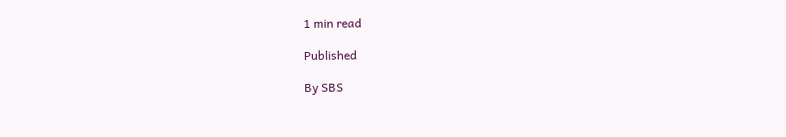1 min read

Published

By SBS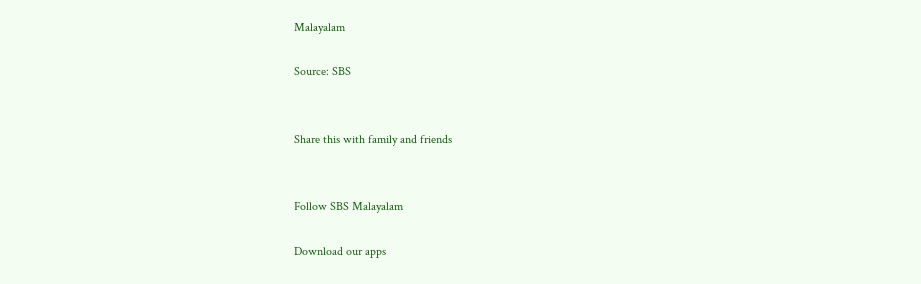Malayalam

Source: SBS


Share this with family and friends


Follow SBS Malayalam

Download our apps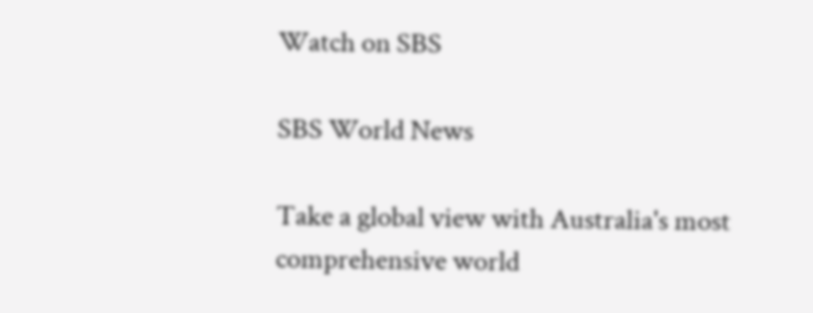Watch on SBS

SBS World News

Take a global view with Australia's most comprehensive world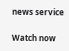news service

Watch now